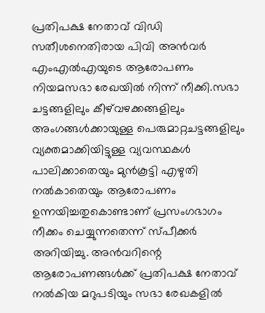പ്രതിപക്ഷ നേതാവ് വിഡി സതീശനെതിരായ പിവി അൻവർ എംഎൽഎയുടെ ആരോപണം നിയമസഭാ രേഖയിൽ നിന്ന് നീക്കി.സഭാ ചട്ടങ്ങളിലും കീഴ്‌വഴക്കങ്ങളിലും അംഗങ്ങള്‍ക്കായുള്ള പെരുമാറ്റചട്ടങ്ങളിലും വ്യക്തമാക്കിയിട്ടുള്ള വ്യവസ്ഥകള്‍ പാലിക്കാതെയും മുന്‍കൂട്ടി എഴുതി നല്‍കാതെയും ആരോപണം ഉന്നയിച്ചതുകൊണ്ടാണ് പ്രസംഗഭാഗം നീക്കം ചെയ്യുന്നതെന്ന് സ്പീക്കര്‍ അറിയിച്ചു. അൻവറിന്റെ ആരോപണങ്ങൾക്ക് പ്രതിപക്ഷ നേതാവ് നൽകിയ മറുപടിയും സഭാ രേഖകളിൽ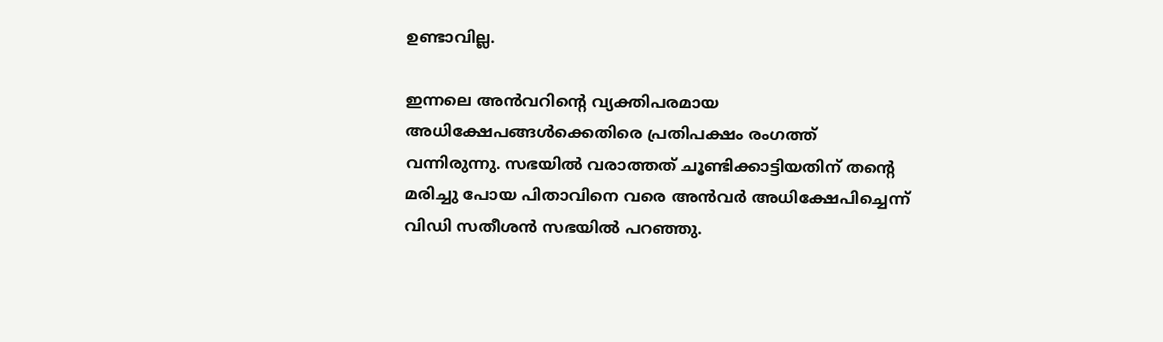ഉണ്ടാവില്ല.

ഇന്നലെ അൻവറിന്റെ വ്യക്തിപരമായ അധിക്ഷേപങ്ങൾക്കെതിരെ പ്രതിപക്ഷം രംഗത്ത് വന്നിരുന്നു. സഭയിൽ വരാത്തത് ചൂണ്ടിക്കാട്ടിയതിന് തന്റെ മരിച്ചു പോയ പിതാവിനെ വരെ അൻവർ അധിക്ഷേപിച്ചെന്ന് വിഡി സതീശൻ സഭയിൽ പറഞ്ഞു.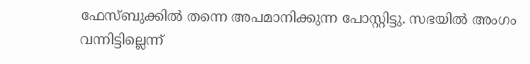ഫേസ്ബുക്കില്‍ തന്നെ അപമാനിക്കുന്ന പോസ്റ്റിട്ടു. സഭയില്‍ അംഗം വന്നിട്ടില്ലെന്ന്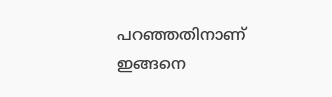പറഞ്ഞതിനാണ് ഇങ്ങനെ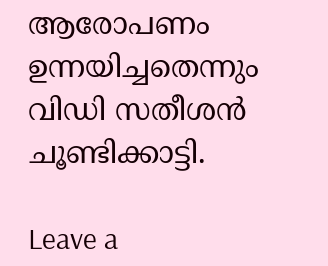ആരോപണം ഉന്നയിച്ചതെന്നും വിഡി സതീശന്‍ ചൂണ്ടിക്കാട്ടി.

Leave a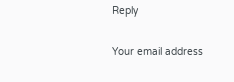Reply

Your email address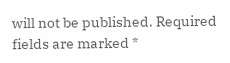will not be published. Required fields are marked *